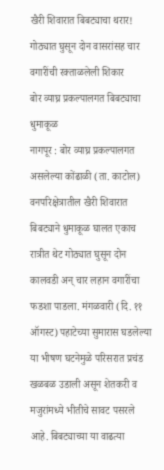खैरी शिवारात बिबट्याचा थरार! गोठ्यात घुसून दोन वासरांसह चार वगारींची रक्ताळलेली शिकार
बोर व्याघ्र प्रकल्पालगत बिबट्याचा धुमाकूळ
नागपूर : बोर व्याघ्र प्रकल्पालगत असलेल्या कोंढाळी (ता. काटोल) वनपरिक्षेत्रातील खैरी शिवारात बिबट्याने धुमाकूळ घालत एकाच रात्रीत थेट गोठ्यात घुसून दोन कालवडी अन् चार लहान वगारींचा फडशा पाडला. मंगळवारी (दि. ११ ऑगस्ट) पहाटेच्या सुमारास घडलेल्या या भीषण घटनेमुळे परिसरात प्रचंड खळबळ उडाली असून शेतकरी व मजुरांमध्ये भीतीचे सावट पसरले आहे. बिबट्याच्या या वाढत्या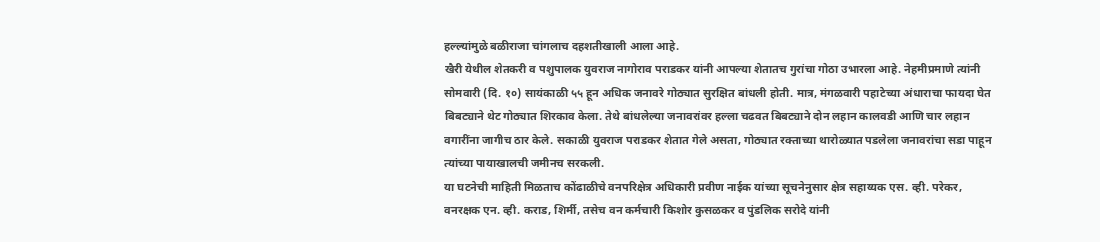हल्ल्यांमुळे बळीराजा चांगलाच दहशतीखाली आला आहे.
खैरी येथील शेतकरी व पशुपालक युवराज नागोराव पराडकर यांनी आपल्या शेतातच गुरांचा गोठा उभारला आहे. नेहमीप्रमाणे त्यांनी सोमवारी (दि. १०) सायंकाळी ५५ हून अधिक जनावरे गोठ्यात सुरक्षित बांधली होती. मात्र, मंगळवारी पहाटेच्या अंधाराचा फायदा घेत बिबट्याने थेट गोठ्यात शिरकाव केला. तेथे बांधलेल्या जनावरांवर हल्ला चढवत बिबट्याने दोन लहान कालवडी आणि चार लहान वगारींना जागीच ठार केले. सकाळी युवराज पराडकर शेतात गेले असता, गोठ्यात रक्ताच्या थारोळ्यात पडलेला जनावरांचा सडा पाहून त्यांच्या पायाखालची जमीनच सरकली.
या घटनेची माहिती मिळताच कोंढाळीचे वनपरिक्षेत्र अधिकारी प्रवीण नाईक यांच्या सूचनेनुसार क्षेत्र सहाय्यक एस. व्ही. परेकर, वनरक्षक एन. व्ही. कराड, शिर्मी, तसेच वन कर्मचारी किशोर कुसळकर व पुंडलिक सरोदे यांनी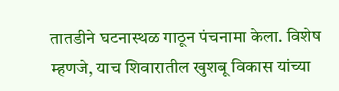तातडीने घटनास्थळ गाठून पंचनामा केला. विशेष म्हणजे, याच शिवारातील खुशबू विकास यांच्या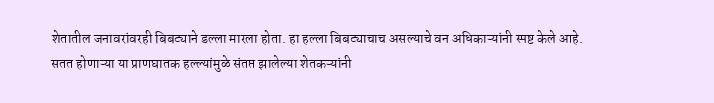शेतातील जनावरांवरही बिबट्याने डल्ला मारला होता. हा हल्ला बिबट्याचाच असल्याचे वन अधिकाऱ्यांनी स्पष्ट केले आहे.
सतत होणाऱ्या या प्राणघातक हल्ल्यांमुळे संतप्त झालेल्या शेतकऱ्यांनी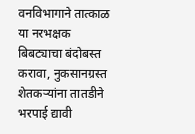वनविभागाने तात्काळ या नरभक्षक बिबट्याचा बंदोबस्त करावा, नुकसानग्रस्त शेतकऱ्यांना तातडीने भरपाई द्यावी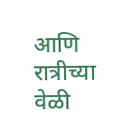आणि रात्रीच्या वेळी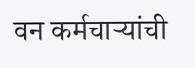वन कर्मचाऱ्यांची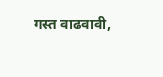गस्त वाढवावी,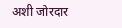अशी जोरदार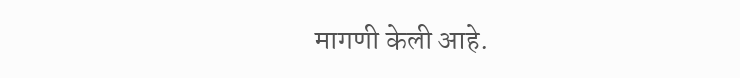मागणी केली आहे.